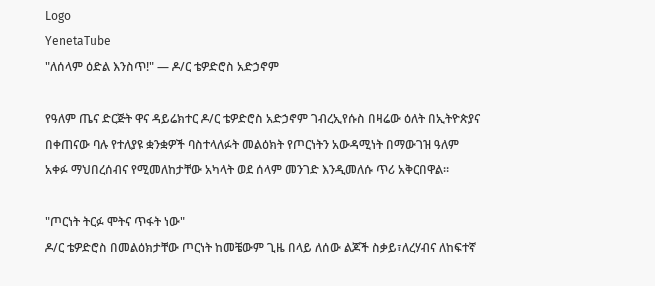Logo
YenetaTube
"ለሰላም ዕድል እንስጥ!" — ዶ/ር ቴዎድሮስ አድኃኖም

የዓለም ጤና ድርጅት ዋና ዳይሬክተር ዶ/ር ቴዎድሮስ አድኃኖም ገብረኢየሱስ በዛሬው ዕለት በኢትዮጵያና በቀጠናው ባሉ የተለያዩ ቋንቋዎች ባስተላለፉት መልዕክት የጦርነትን አውዳሚነት በማውገዝ ዓለም አቀፉ ማህበረሰብና የሚመለከታቸው አካላት ወደ ሰላም መንገድ እንዲመለሱ ጥሪ አቅርበዋል።

"ጦርነት ትርፉ ሞትና ጥፋት ነው"
ዶ/ር ቴዎድሮስ በመልዕክታቸው ጦርነት ከመቼውም ጊዜ በላይ ለሰው ልጆች ስቃይ፣ለረሃብና ለከፍተኛ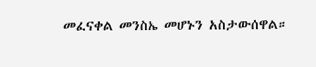መፈናቀል መንስኤ መሆኑን አስታውሰዋል።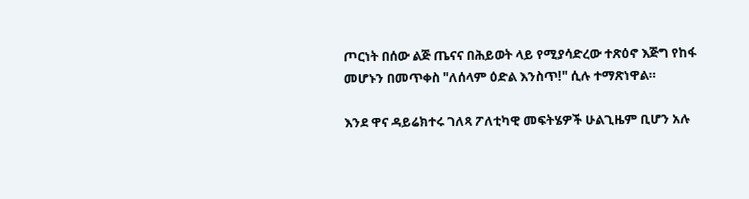ጦርነት በሰው ልጅ ጤናና በሕይወት ላይ የሚያሳድረው ተጽዕኖ እጅግ የከፋ መሆኑን በመጥቀስ "ለሰላም ዕድል እንስጥ!" ሲሉ ተማጽነዋል።

እንደ ዋና ዳይሬክተሩ ገለጻ ፖለቲካዊ መፍትሄዎች ሁልጊዜም ቢሆን አሉ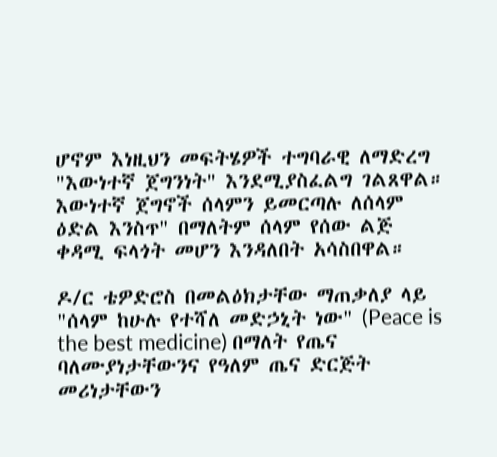ሆኖም እነዚህን መፍትሄዎች ተግባራዊ ለማድረግ "እውነተኛ ጀግንነት" እንደሚያስፈልግ ገልጸዋል። እውነተኛ ጀግኖች ሰላምን ይመርጣሉ ለሰላም ዕድል እንስጥ" በማለትም ሰላም የሰው ልጅ ቀዳሚ ፍላጎት መሆን እንዳለበት አሳስበዋል።

ዶ/ር ቴዎድሮስ በመልዕክታቸው ማጠቃለያ ላይ "ሰላም ከሁሉ የተሻለ መድኃኒት ነው" (Peace is the best medicine) በማለት የጤና ባለሙያነታቸውንና የዓለም ጤና ድርጅት መሪነታቸውን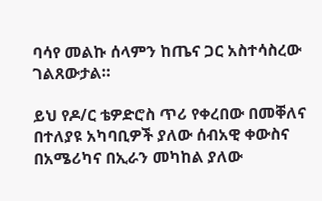ባሳየ መልኩ ሰላምን ከጤና ጋር አስተሳስረው ገልጸውታል።

ይህ የዶ/ር ቴዎድሮስ ጥሪ የቀረበው በመቐለና በተለያዩ አካባቢዎች ያለው ሰብአዊ ቀውስና በአሜሪካና በኢራን መካከል ያለው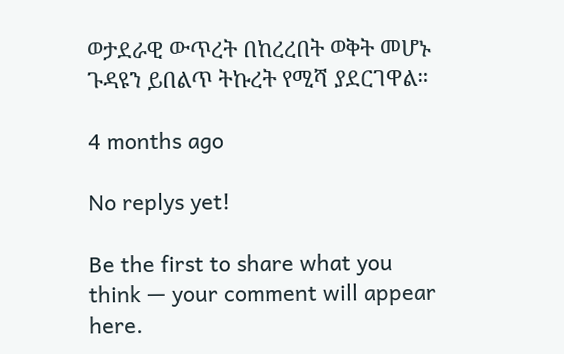ወታደራዊ ውጥረት በከረረበት ወቅት መሆኑ ጉዳዩን ይበልጥ ትኩረት የሚሻ ያደርገዋል።

4 months ago

No replys yet!

Be the first to share what you think — your comment will appear here.